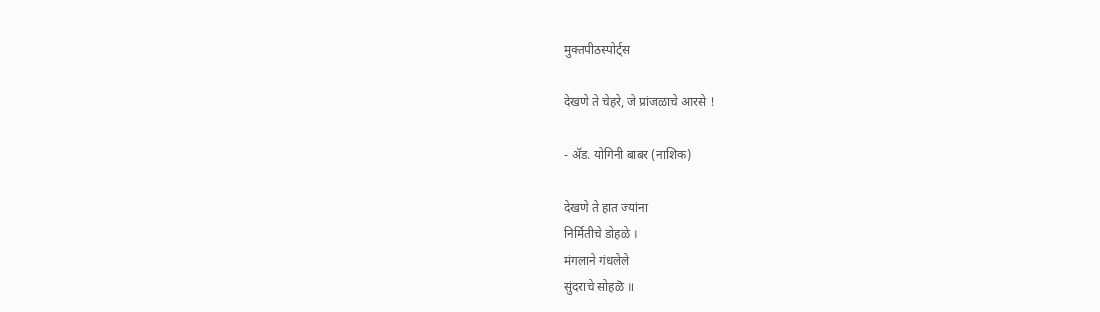मुक्तपीठस्पोर्ट्स

देखणे ते चेहरे, जे प्रांजळाचे आरसे !

- अ‍ॅड. योगिनी बाबर (नाशिक)

देखणे ते हात ज्यांना
निर्मितीचे डोहळे ।
मंगलाने गंधलेले
सुंदराचे सोहळॆ ॥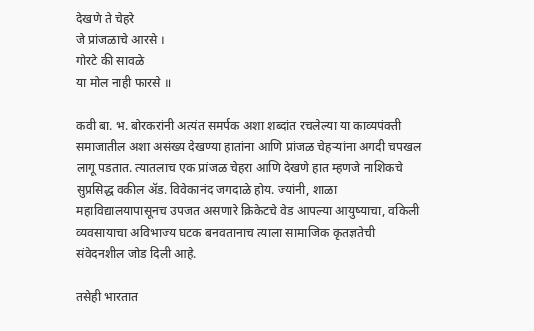देखणे ते चेहरे
जे प्रांजळाचे आरसे ।
गोरटे की सावळे
या मोल नाही फारसे ॥

कवी बा. भ. बोरकरांनी अत्यंत समर्पक अशा शब्दांत रचलेल्या या काव्यपंक्ती समाजातील अशा असंख्य देखण्या हातांना आणि प्रांजळ चेहऱ्यांना अगदी चपखल लागू पडतात. त्यातलाच एक प्रांजळ चेहरा आणि देखणे हात म्हणजे नाशिकचे सुप्रसिद्ध वकील अ‍ॅड. विवेकानंद जगदाळे होय. ज्यांनी, शाळा महाविद्यालयापासूनच उपजत असणारे क्रिकेटचे वेड आपल्या आयुष्याचा, वकिली व्यवसायाचा अविभाज्य घटक बनवतानाच त्याला सामाजिक कृतज्ञतेची संवेदनशील जोड दिली आहे.

तसेही भारतात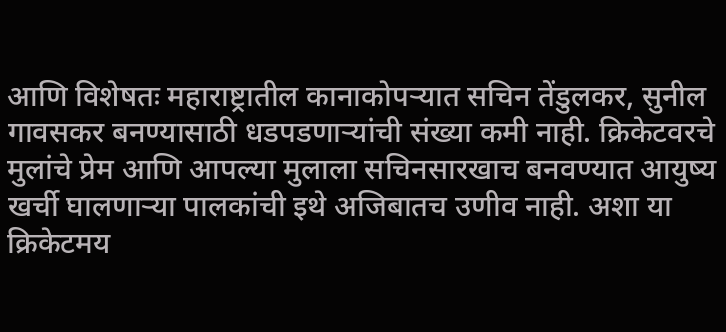आणि विशेषतः महाराष्ट्रातील कानाकोपऱ्यात सचिन तेंडुलकर, सुनील गावसकर बनण्यासाठी धडपडणाऱ्यांची संख्या कमी नाही. क्रिकेटवरचे मुलांचे प्रेम आणि आपल्या मुलाला सचिनसारखाच बनवण्यात आयुष्य खर्ची घालणाऱ्या पालकांची इथे अजिबातच उणीव नाही. अशा या क्रिकेटमय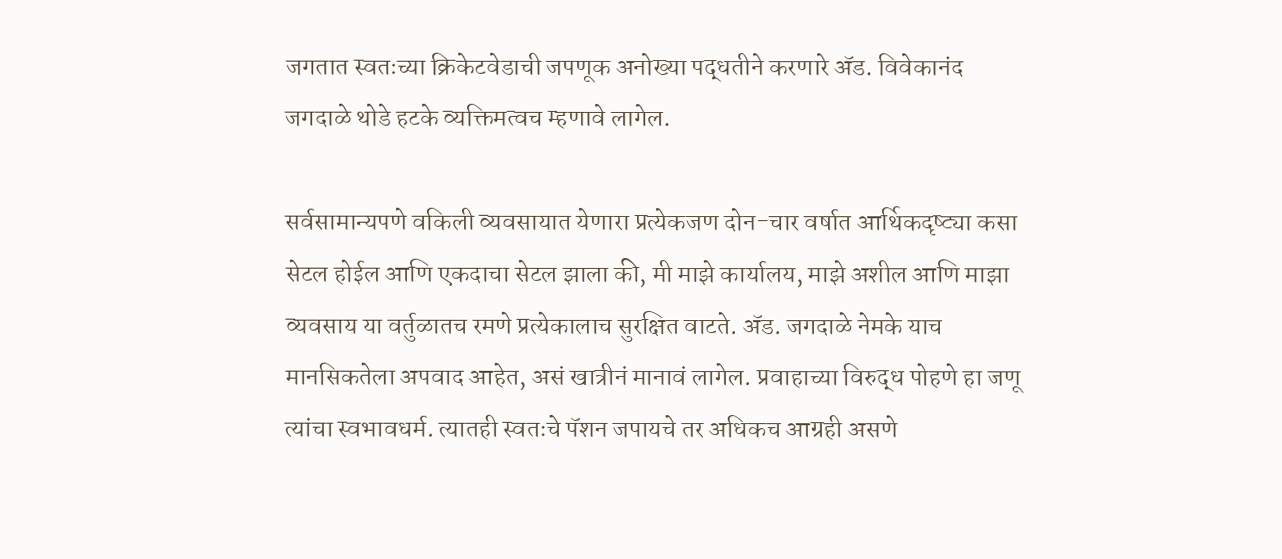जगतात स्वतःच्या क्रिकेटवेडाची जपणूक अनोख्या पद्धतीने करणारे अ‍ॅड. विवेकानंद जगदाळे थोडे हटके व्यक्तिमत्वच म्हणावे लागेल.

सर्वसामान्यपणे वकिली व्यवसायात येणारा प्रत्येकजण दोन-चार वर्षात आर्थिकदृष्ट्या कसा सेटल होईल आणि एकदाचा सेटल झाला की, मी माझे कार्यालय, माझे अशील आणि माझा व्यवसाय या वर्तुळातच रमणे प्रत्येकालाच सुरक्षित वाटते. अ‍ॅड. जगदाळे नेमके याच मानसिकतेला अपवाद आहेत, असं खात्रीनं मानावं लागेल. प्रवाहाच्या विरुद्ध पोहणे हा जणू त्यांचा स्वभावधर्म. त्यातही स्वतःचे पॅशन जपायचे तर अधिकच आग्रही असणे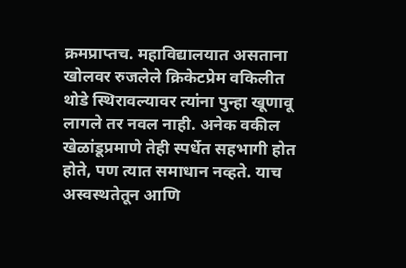क्रमप्राप्तच. महाविद्यालयात असताना खोलवर रुजलेले क्रिकेटप्रेम वकिलीत थोडे स्थिरावल्यावर त्यांना पुन्हा खूणावू लागले तर नवल नाही. अनेक वकील खेळांडूप्रमाणे तेही स्पर्धेत सहभागी होत होते, पण त्यात समाधान नव्हते. याच अस्वस्थतेतून आणि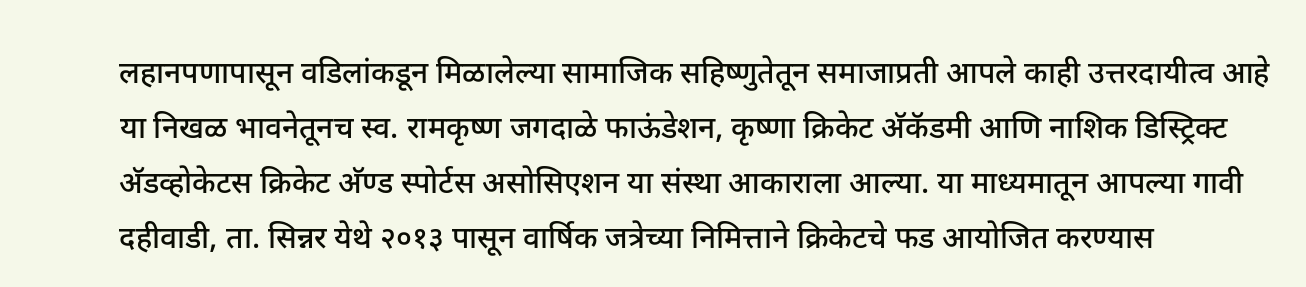लहानपणापासून वडिलांकडून मिळालेल्या सामाजिक सहिष्णुतेतून समाजाप्रती आपले काही उत्तरदायीत्व आहे या निखळ भावनेतूनच स्व. रामकृष्ण जगदाळे फाऊंडेशन, कृष्णा क्रिकेट अ‍ॅकॅडमी आणि नाशिक डिस्ट्रिक्ट अ‍ॅडव्होकेटस क्रिकेट अ‍ॅण्ड स्पोर्टस असोसिएशन या संस्था आकाराला आल्या. या माध्यमातून आपल्या गावी दहीवाडी, ता. सिन्नर येथे २०१३ पासून वार्षिक जत्रेच्या निमित्ताने क्रिकेटचे फड आयोजित करण्यास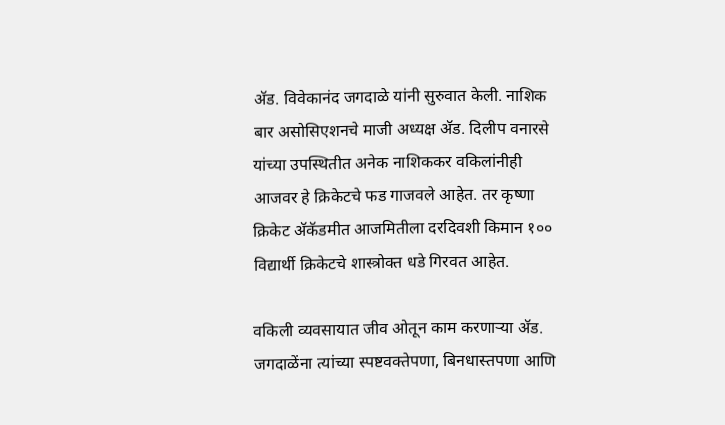अ‍ॅड. विवेकानंद जगदाळे यांनी सुरुवात केली. नाशिक बार असोसिएशनचे माजी अध्यक्ष अ‍ॅड. दिलीप वनारसे यांच्या उपस्थितीत अनेक नाशिककर वकिलांनीही आजवर हे क्रिकेटचे फड गाजवले आहेत. तर कृष्णा क्रिकेट अ‍ॅकॅडमीत आजमितीला दरदिवशी किमान १०० विद्यार्थी क्रिकेटचे शास्त्रोक्त धडे गिरवत आहेत.

वकिली व्यवसायात जीव ओतून काम करणाऱ्या अ‍ॅड. जगदाळेंना त्यांच्या स्पष्टवक्तेपणा, बिनधास्तपणा आणि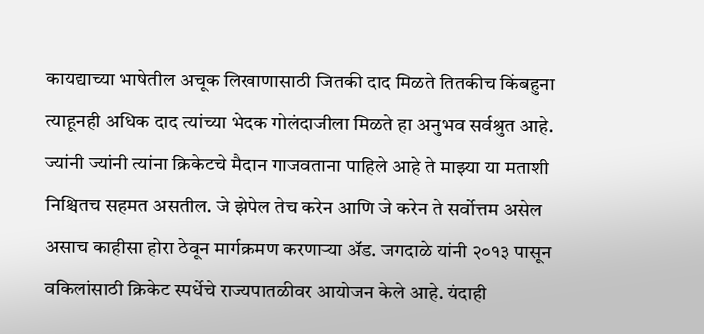कायद्याच्या भाषेतील अचूक लिखाणासाठी जितकी दाद मिळते तितकीच किंबहुना त्याहूनही अधिक दाद त्यांच्या भेदक गोलंदाजीला मिळते हा अनुभव सर्वश्रुत आहे. ज्यांनी ज्यांनी त्यांना क्रिकेटचे मैदान गाजवताना पाहिले आहे ते माझ्या या मताशी निश्चितच सहमत असतील. जे झेपेल तेच करेन आणि जे करेन ते सर्वोत्तम असेल असाच काहीसा होरा ठेवून मार्गक्रमण करणाऱ्या अ‍ॅड. जगदाळे यांनी २०१३ पासून वकिलांसाठी क्रिकेट स्पर्धेचे राज्यपातळीवर आयोजन केले आहे. यंदाही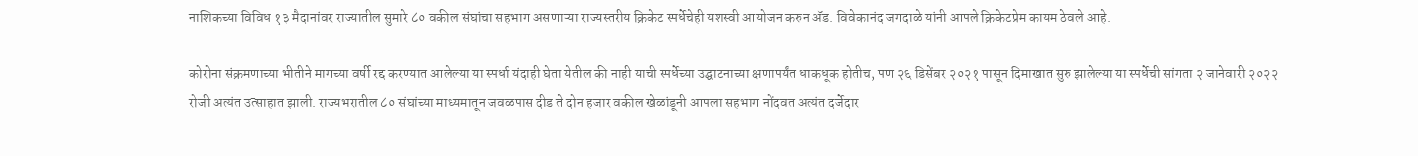नाशिकच्या विविध १३ मैदानांवर राज्यातील सुमारे ८० वकील संघांचा सहभाग असणाऱ्या राज्यस्तरीय क्रिकेट स्पर्धेचेही यशस्वी आयोजन करुन अ‍ॅड. विवेकानंद जगदाळे यांनी आपले क्रिकेटप्रेम कायम ठेवले आहे.

कोरोना संक्रमणाच्या भीतीने मागच्या वर्षी रद्द करण्यात आलेल्या या स्पर्धा यंदाही घेता येतील की नाही याची स्पर्धेच्या उद्घाटनाच्या क्षणापर्यंत धाकधूक होतीच, पण २६ डिसेंबर २०२१ पासून दिमाखात सुरु झालेल्या या स्पर्धेची सांगता २ जानेवारी २०२२ रोजी अत्यंत उत्साहात झाली. राज्यभरातील ८० संघांच्या माध्यमातून जवळपास दीड ते दोन हजार वकील खेळांडूनी आपला सहभाग नोंदवत अत्यंत दर्जेदार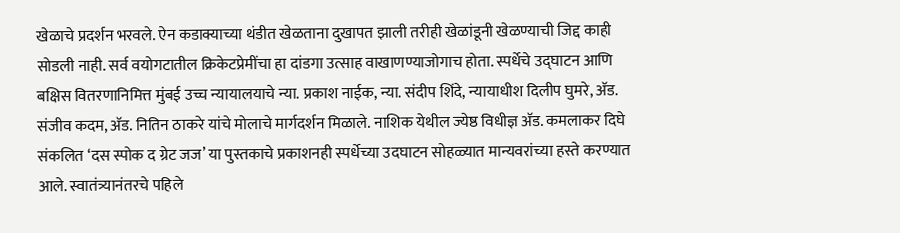खेळाचे प्रदर्शन भरवले. ऐन कडाक्याच्या थंडीत खेळताना दुखापत झाली तरीही खेळांडूनी खेळण्याची जिद्द काही सोडली नाही. सर्व वयोगटातील क्रिकेटप्रेमींचा हा दांडगा उत्साह वाखाणण्याजोगाच होता. स्पर्धेचे उद्घाटन आणि बक्षिस वितरणानिमित्त मुंबई उच्च न्यायालयाचे न्या. प्रकाश नाईक, न्या. संदीप शिंदे, न्यायाधीश दिलीप घुमरे, अ‍ॅड. संजीव कदम, अ‍ॅड. नितिन ठाकरे यांचे मोलाचे मार्गदर्शन मिळाले. नाशिक येथील ज्येष्ठ विधीज्ञ अ‍ॅड. कमलाकर दिघे संकलित ‘दस स्पोक द ग्रेट जज’ या पुस्तकाचे प्रकाशनही स्पर्धेच्या उदघाटन सोहळ्यात मान्यवरांच्या हस्ते करण्यात आले. स्वातंत्र्यानंतरचे पहिले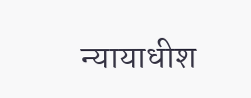न्यायाधीश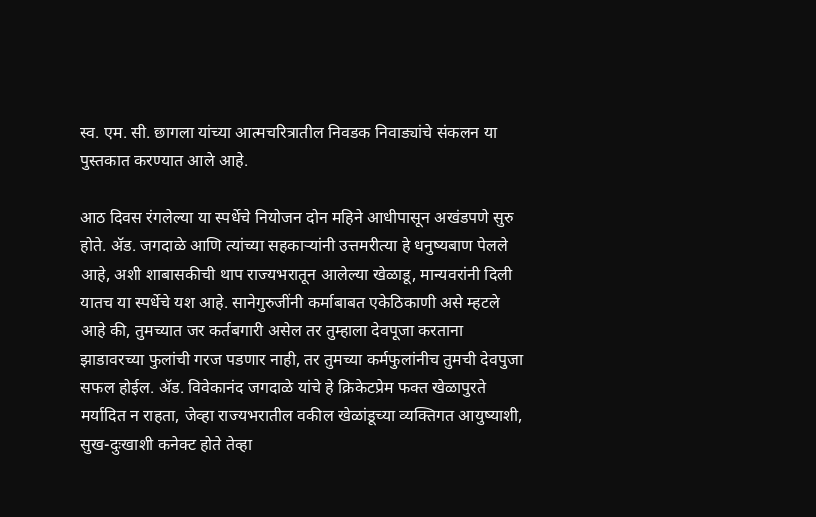स्व. एम. सी. छागला यांच्या आत्मचरित्रातील निवडक निवाड्यांचे संकलन या पुस्तकात करण्यात आले आहे.

आठ दिवस रंगलेल्या या स्पर्धेचे नियोजन दोन महिने आधीपासून अखंडपणे सुरु होते. अ‍ॅड. जगदाळे आणि त्यांच्या सहकाऱ्यांनी उत्तमरीत्या हे धनुष्यबाण पेलले आहे, अशी शाबासकीची थाप राज्यभरातून आलेल्या खेळाडू, मान्यवरांनी दिली यातच या स्पर्धेचे यश आहे. सानेगुरुजींनी कर्माबाबत एकेठिकाणी असे म्हटले आहे की, तुमच्यात जर कर्तबगारी असेल तर तुम्हाला देवपूजा करताना झाडावरच्या फुलांची गरज पडणार नाही, तर तुमच्या कर्मफुलांनीच तुमची देवपुजा सफल होईल. अ‍ॅड. विवेकानंद जगदाळे यांचे हे क्रिकेटप्रेम फक्त खेळापुरते मर्यादित न राहता, जेव्हा राज्यभरातील वकील खेळांडूच्या व्यक्तिगत आयुष्याशी, सुख-दुःखाशी कनेक्ट होते तेव्हा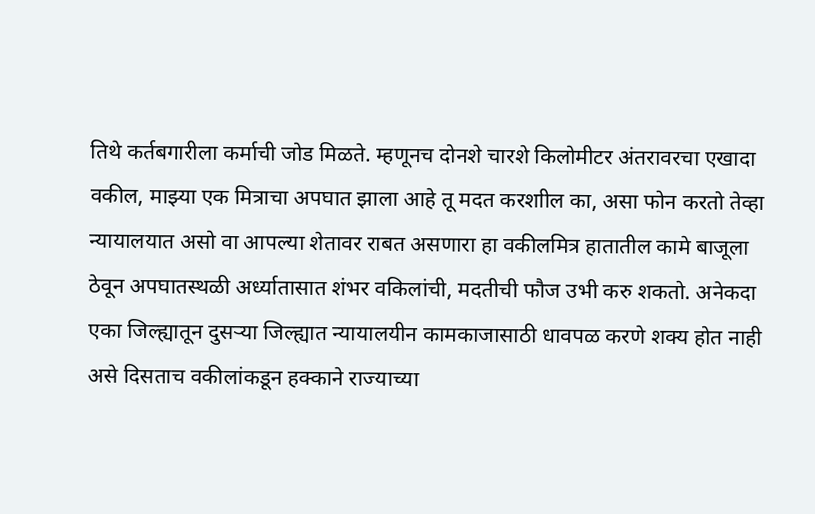तिथे कर्तबगारीला कर्माची जोड मिळते. म्हणूनच दोनशे चारशे किलोमीटर अंतरावरचा एखादा वकील, माझ्या एक मित्राचा अपघात झाला आहे तू मदत करशाील का, असा फोन करतो तेव्हा न्यायालयात असो वा आपल्या शेतावर राबत असणारा हा वकीलमित्र हातातील कामे बाजूला ठेवून अपघातस्थळी अर्ध्यातासात शंभर वकिलांची, मदतीची फौज उभी करु शकतो. अनेकदा एका जिल्ह्यातून दुसऱ्या जिल्ह्यात न्यायालयीन कामकाजासाठी धावपळ करणे शक्य होत नाही असे दिसताच वकीलांकडून हक्काने राज्याच्या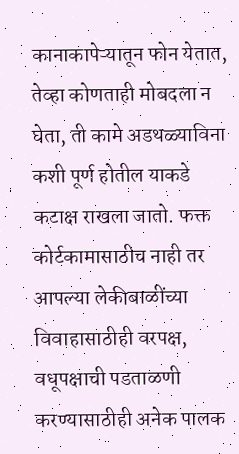कानाकापेऱ्यातून फोन येतात, तेव्हा कोणताही मोबदला न घेता, ती कामे अडथळ्याविना कशी पूर्ण होतील याकडे कटाक्ष राखला जातो. फक्त कोर्टकामासाठीच नाही तर आपल्या लेकीबाळींच्या विवाहासाठीही वरपक्ष, वधूपक्षाची पडताळणी करण्यासाठीही अनेक पालक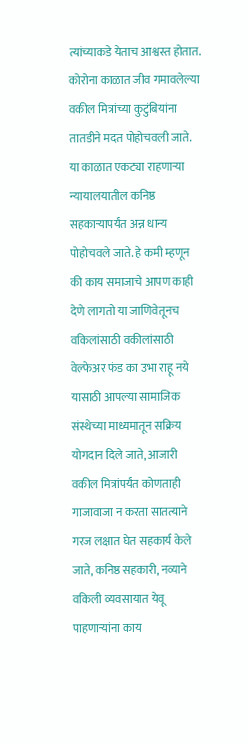त्यांच्याकडे येताच आश्वस्त होतात. कोरोना काळात जीव गमावलेल्या वकील मित्रांच्या कुटुंबियांना तातडीने मदत पोहोचवली जाते. या काळात एकट्या राहणाऱ्या न्यायालयातील कनिष्ठ सहकाऱ्यापर्यंत अन्न धान्य पोहोचवले जाते. हे कमी म्हणून की काय समाजाचे आपण काही देणे लागतो या जाणिवेतूनच वकिलांसाठी वकीलांसाठी वेल्फेअर फंड का उभा राहू नये यासाठी आपल्या सामाजिक संस्थेच्या माध्यमातून सक्रिय योगदान दिले जाते, आजारी वकील मित्रांपर्यंत कोणताही गाजावाजा न करता सातत्याने गरज लक्षात घेत सहकार्य केले जाते, कनिष्ठ सहकारी, नव्याने वकिली व्यवसायात येवू पाहणाऱ्यांना काय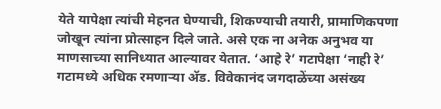येते यापेक्षा त्यांची मेहनत घेण्याची, शिकण्याची तयारी, प्रामाणिकपणा जोखून त्यांना प्रोत्साहन दिले जाते. असे एक ना अनेक अनुभव या माणसाच्या सानिध्यात आल्यावर येतात. ‘आहे रे’ गटापेक्षा ‘नाही रे’ गटामध्ये अधिक रमणाऱ्या अ‍ॅड. विवेकानंद जगदाळेंच्या असंख्य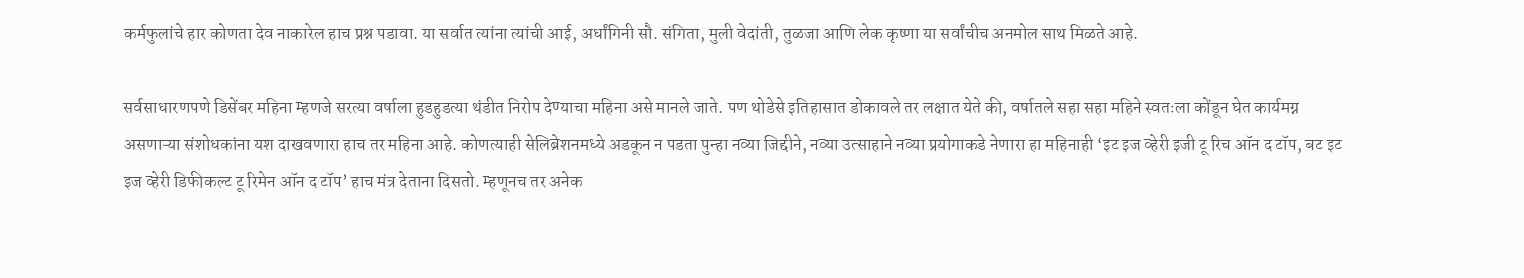कर्मफुलांचे हार कोणता देव नाकारेल हाच प्रश्न पडावा. या सर्वात त्यांना त्यांची आई, अर्धांगिनी सौ. संगिता, मुली वेदांती, तुळजा आणि लेक कृष्णा या सर्वांचीच अनमोल साथ मिळते आहे.

सर्वसाधारणपणे डिसेंबर महिना म्हणजे सरत्या वर्षाला हुडहुडत्या थंडीत निरोप देण्याचा महिना असे मानले जाते. पण थोडेसे इतिहासात डोकावले तर लक्षात येते की, वर्षातले सहा सहा महिने स्वतःला कोंडून घेत कार्यमग्न असणाऱ्या संशोधकांना यश दाखवणारा हाच तर महिना आहे. कोणत्याही सेलिब्रेशनमध्ये अडकून न पडता पुन्हा नव्या जिद्दीने, नव्या उत्साहाने नव्या प्रयोगाकडे नेणारा हा महिनाही ‘इट इज व्हेरी इजी टू रिच ऑन द टॉप, बट इट इज व्हेरी डिफीकल्ट टू रिमेन ऑन द टॉप’ हाच मंत्र देताना दिसतो. म्हणूनच तर अनेक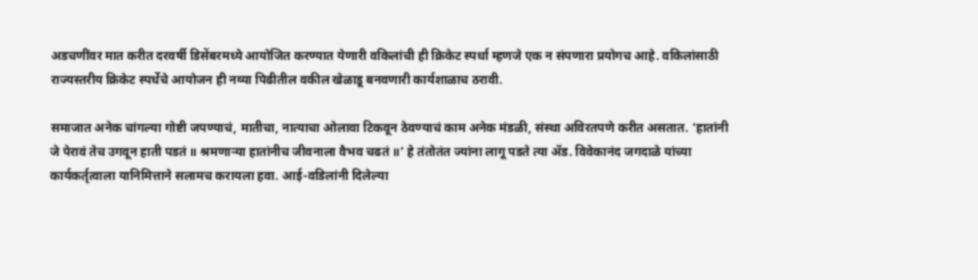अडचणींवर मात करीत दरवर्षी डिसेंबरमध्ये आयोजित करण्यात येणारी वकिलांची ही क्रिकेट स्पर्धा म्हणजे एक न संपणारा प्रयोगच आहे. वकिलांसाठी राज्यस्तरीय क्रिकेट स्पर्धेचे आयोजन ही नव्या पिढीतील वकील खेळाडू बनवणारी कार्यशाळाच ठरावी.

समाजात अनेक चांगल्या गोष्टी जपण्याचं, मातीचा, नात्याचा ओलावा टिकवून ठेवण्याचं काम अनेक मंडळी, संस्था अविरतपणे करीत असतात. ‘हातांनी जे पेरावं तेच उगवून हाती पडतं ॥ श्रमणाऱ्या हातांनीच जीवनाला वैभव चढतं ॥’ हे तंतोतंत ज्यांना लागू पडते त्या अ‍ॅड. विवेकानंद जगदाळे यांच्या कार्यकर्तृत्वाला यानिमित्ताने सलामच करायला हवा. आई-वडिलांनी दिलेल्या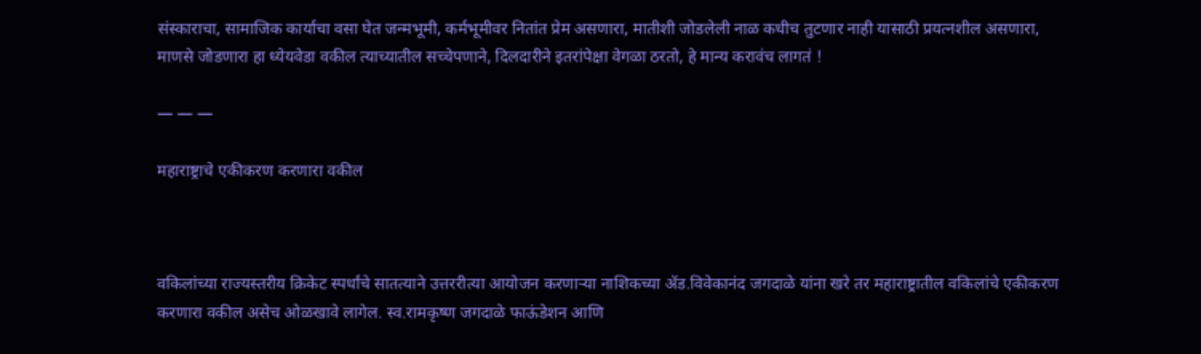संस्काराचा, सामाजिक कार्याचा वसा घेत जन्मभूमी, कर्मभूमीवर नितांत प्रेम असणारा, मातीशी जोडलेली नाळ कधीच तुटणार नाही यासाठी प्रयत्नशील असणारा, माणसे जोडणारा हा ध्येयवेडा वकील त्याच्यातील सच्चेपणाने, दिलदारीने इतरांपेक्षा वेगळा ठरतो, हे मान्य करावंच लागतं !

— — —

महाराष्ट्राचे एकीकरण करणारा वकील



वकिलांच्या राज्यस्तरीय क्रिकेट स्पर्धांचे सातत्याने उत्तररीत्या आयोजन करणाऱ्या नाशिकच्या अ‍ॅड.विवेकानंद जगदाळे यांना खरे तर महाराष्ट्रातील वकिलांचे एकीकरण करणारा वकील असेच ओळखावे लागेल. स्व.रामकृष्ण जगदाळे फाऊंडेशन आणि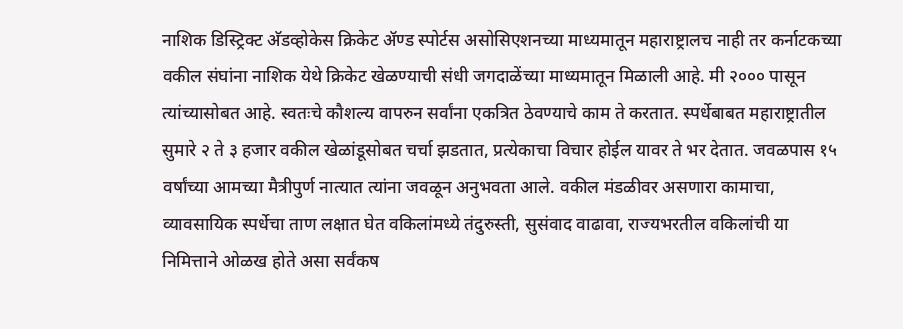नाशिक डिस्ट्रिक्ट अ‍ॅडव्होकेस क्रिकेट अ‍ॅण्ड स्पोर्टस असोसिएशनच्या माध्यमातून महाराष्ट्रालच नाही तर कर्नाटकच्या वकील संघांना नाशिक येथे क्रिकेट खेळण्याची संधी जगदाळेंच्या माध्यमातून मिळाली आहे. मी २००० पासून त्यांच्यासोबत आहे. स्वतःचे कौशल्य वापरुन सर्वांना एकत्रित ठेवण्याचे काम ते करतात. स्पर्धेबाबत महाराष्ट्रातील सुमारे २ ते ३ हजार वकील खेळांडूसोबत चर्चा झडतात, प्रत्येकाचा विचार होईल यावर ते भर देतात. जवळपास १५ वर्षांच्या आमच्या मैत्रीपुर्ण नात्यात त्यांना जवळून अनुभवता आले. वकील मंडळीवर असणारा कामाचा, व्यावसायिक स्पर्धेचा ताण लक्षात घेत वकिलांमध्ये तंदुरुस्ती, सुसंवाद वाढावा, राज्यभरतील वकिलांची या निमित्ताने ओळख होते असा सर्वंकष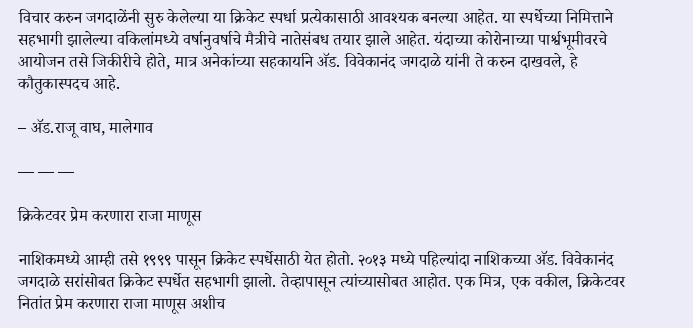विचार करुन जगदाळेंनी सुरु केलेल्या या क्रिकेट स्पर्धा प्रत्येकासाठी आवश्यक बनल्या आहेत. या स्पर्धेच्या निमित्ताने सहभागी झालेल्या वकिलांमध्ये वर्षानुवर्षाचे मैत्रीचे नातेसंबध तयार झाले आहेत. यंदाच्या कोरोनाच्या पार्श्वभूमीवरचे आयोजन तसे जिकीरीचे होते, मात्र अनेकांच्या सहकार्याने अ‍ॅड. विवेकानंद जगदाळे यांनी ते करुन दाखवले, हे कौतुकास्पदच आहे.

– अ‍ॅड.राजू वाघ, मालेगाव

— — —

क्रिकेटवर प्रेम करणारा राजा माणूस

नाशिकमध्ये आम्ही तसे १९९९ पासून क्रिकेट स्पर्धेसाठी येत होतो. २०१३ मध्ये पहिल्यांदा नाशिकच्या अ‍ॅड. विवेकानंद जगदाळे सरांसोबत क्रिकेट स्पर्धेत सहभागी झालो. तेव्हापासून त्यांच्यासोबत आहोत. एक मित्र, एक वकील, क्रिकेटवर नितांत प्रेम करणारा राजा माणूस अशीच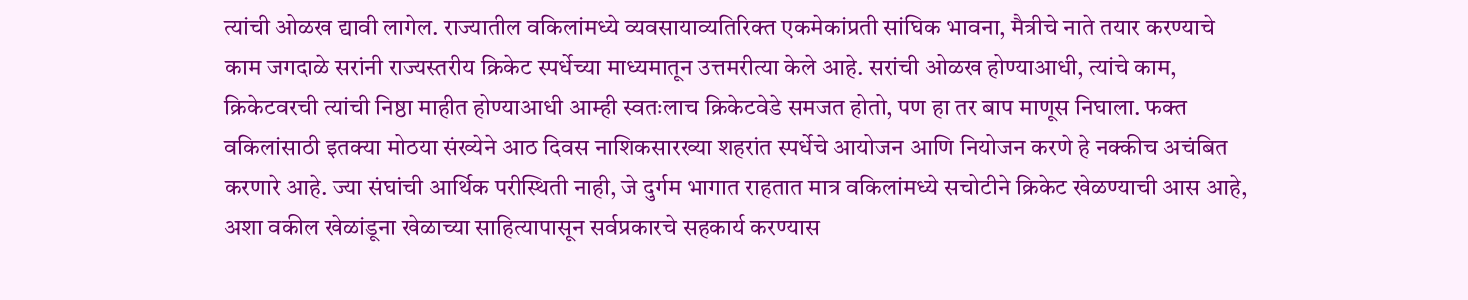त्यांची ओळख द्यावी लागेल. राज्यातील वकिलांमध्ये व्यवसायाव्यतिरिक्त एकमेकांप्रती सांघिक भावना, मैत्रीचे नाते तयार करण्याचे काम जगदाळे सरांनी राज्यस्तरीय क्रिकेट स्पर्धेच्या माध्यमातून उत्तमरीत्या केले आहे. सरांची ओळख होण्याआधी, त्यांचे काम, क्रिकेटवरची त्यांची निष्ठा माहीत होण्याआधी आम्ही स्वतःलाच क्रिकेटवेडे समजत होतो, पण हा तर बाप माणूस निघाला. फक्त वकिलांसाठी इतक्या मोठया संख्येने आठ दिवस नाशिकसारख्या शहरांत स्पर्धेचे आयोजन आणि नियोजन करणे हे नक्कीच अचंबित करणारे आहे. ज्या संघांची आर्थिक परीस्थिती नाही, जे दुर्गम भागात राहतात मात्र वकिलांमध्ये सचोटीने क्रिकेट खेळण्याची आस आहे, अशा वकील खेळांडूना खेळाच्या साहित्यापासून सर्वप्रकारचे सहकार्य करण्यास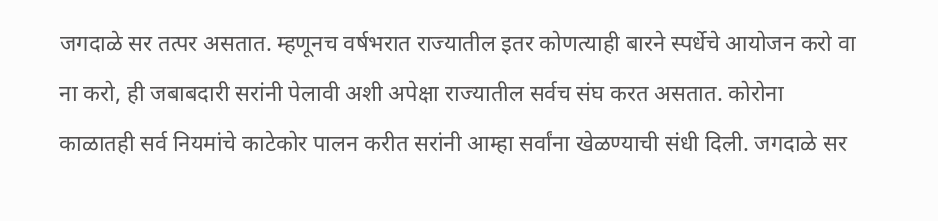जगदाळे सर तत्पर असतात. म्हणूनच वर्षभरात राज्यातील इतर कोणत्याही बारने स्पर्धेचे आयोजन करो वा ना करो, ही जबाबदारी सरांनी पेलावी अशी अपेक्षा राज्यातील सर्वच संघ करत असतात. कोरोना काळातही सर्व नियमांचे काटेकोर पालन करीत सरांनी आम्हा सर्वांना खेळण्याची संधी दिली. जगदाळे सर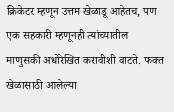क्रिकेटर म्हणून उत्तम खेळाडू आहेतच, पण एक सहकारी म्हणूनही त्यांच्यातील माणुसकी अधोरेखित करावीशी वाटते. फक्त खेळासाठी आलेल्या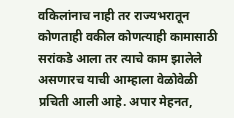वकिलांनाच नाही तर राज्यभरातून कोणताही वकील कोणत्याही कामासाठी सरांकडे आला तर त्याचे काम झालेले असणारच याची आम्हाला वेळोवेळी प्रचिती आली आहे. अपार मेहनत,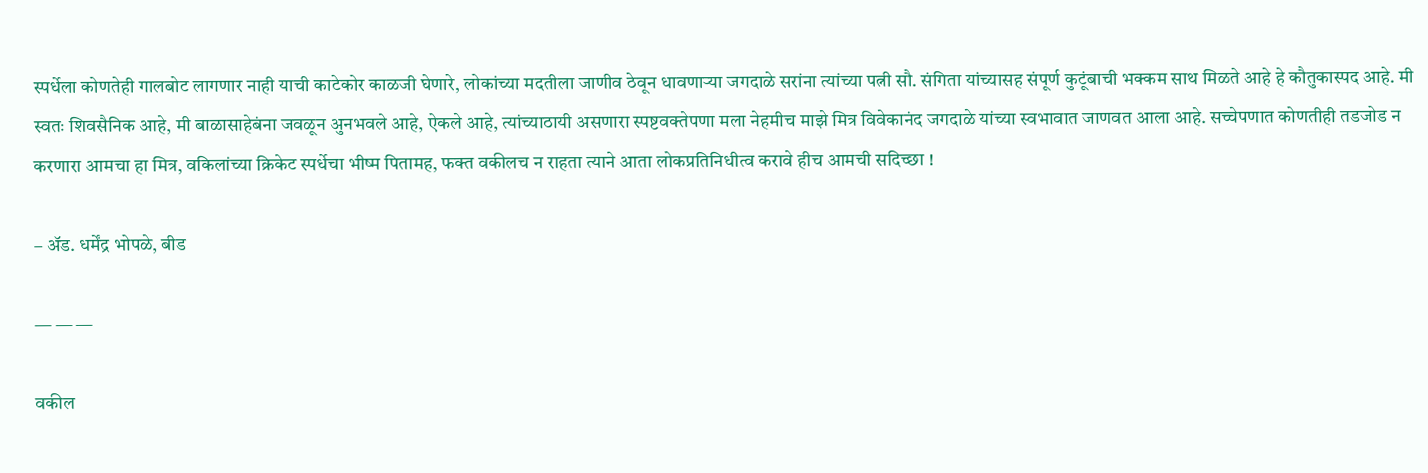स्पर्धेला कोणतेही गालबोट लागणार नाही याची काटेकोर काळजी घेणारे, लोकांच्या मदतीला जाणीव ठेवून धावणाऱ्या जगदाळे सरांना त्यांच्या पत्नी सौ. संगिता यांच्यासह संपूर्ण कुटूंबाची भक्कम साथ मिळते आहे हे कौतुकास्पद आहे. मी स्वतः शिवसैनिक आहे, मी बाळासाहेबंना जवळून अुनभवले आहे, ऐकले आहे, त्यांच्याठायी असणारा स्पष्टवक्तेपणा मला नेहमीच माझे मित्र विवेकानंद जगदाळे यांच्या स्वभावात जाणवत आला आहे. सच्चेपणात कोणतीही तडजोड न करणारा आमचा हा मित्र, वकिलांच्या क्रिकेट स्पर्धेचा भीष्म पितामह, फक्त वकीलच न राहता त्याने आता लोकप्रतिनिधीत्व करावे हीच आमची सदिच्छा !

– अ‍ॅड. धर्मेंद्र भोपळे, बीड

— — —

वकील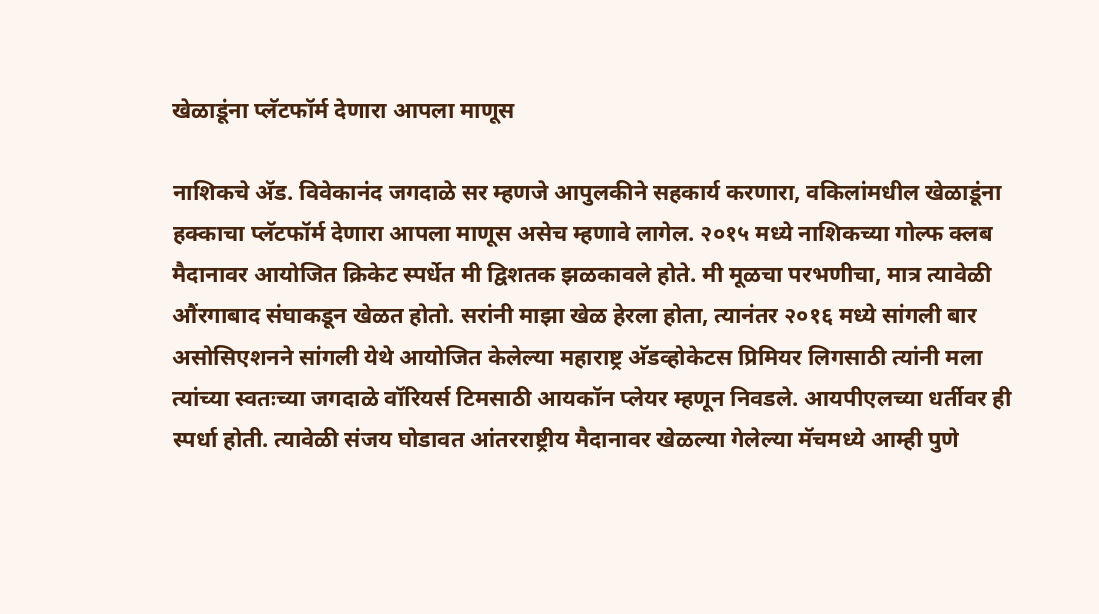खेळाडूंना प्लॅटफॉर्म देणारा आपला माणूस

नाशिकचे अ‍ॅड. विवेकानंद जगदाळे सर म्हणजे आपुलकीने सहकार्य करणारा, वकिलांमधील खेळाडूंना हक्काचा प्लॅटफॉर्म देणारा आपला माणूस असेच म्हणावे लागेल. २०१५ मध्ये नाशिकच्या गोल्फ क्लब मैदानावर आयोजित क्रिकेट स्पर्धेत मी द्विशतक झळकावले होते. मी मूळचा परभणीचा, मात्र त्यावेळी औंरगाबाद संघाकडून खेळत होतो. सरांनी माझा खेळ हेरला होता, त्यानंतर २०१६ मध्ये सांगली बार असोसिएशनने सांगली येथे आयोजित केलेल्या महाराष्ट्र अ‍ॅडव्होकेटस प्रिमियर लिगसाठी त्यांनी मला त्यांच्या स्वतःच्या जगदाळे वॉरियर्स टिमसाठी आयकॉन प्लेयर म्हणून निवडले. आयपीएलच्या धर्तीवर ही स्पर्धा होती. त्यावेळी संजय घोडावत आंतरराष्ट्रीय मैदानावर खेळल्या गेलेल्या मॅचमध्ये आम्ही पुणे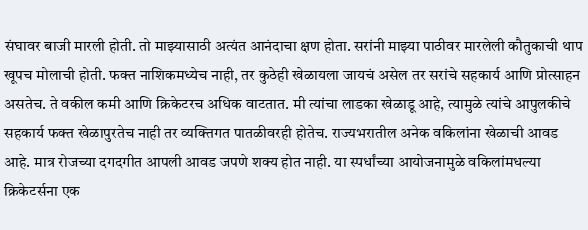संघावर बाजी मारली होती. तो माझ्यासाठी अत्यंत आनंदाचा क्षण होता. सरांनी माझ्या पाठीवर मारलेली कौतुकाची थाप खूपच मोलाची होती. फक्त नाशिकमध्येच नाही, तर कुठेही खेळायला जायचं असेल तर सरांचे सहकार्य आणि प्रोत्साहन असतेच. ते वकील कमी आणि क्रिकेटरच अधिक वाटतात. मी त्यांचा लाडका खेळाडू आहे, त्यामुळे त्यांचे आपुलकीचे सहकार्य फक्त खेळापुरतेच नाही तर व्यक्तिगत पातळीवरही होतेच. राज्यभरातील अनेक वकिलांना खेळाची आवड आहे. मात्र रोजच्या दगदगीत आपली आवड जपणे शक्य होत नाही. या स्पर्धांच्या आयोजनामुळे वकिलांमधल्या क्रिकेटर्सना एक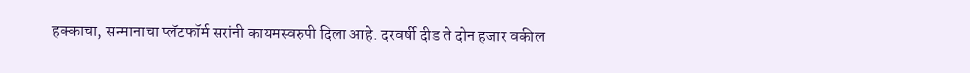हक्काचा, सन्मानाचा प्लॅटफॉर्म सरांनी कायमस्वरुपी दिला आहे. दरवर्षी दीड ते दोन हजार वकील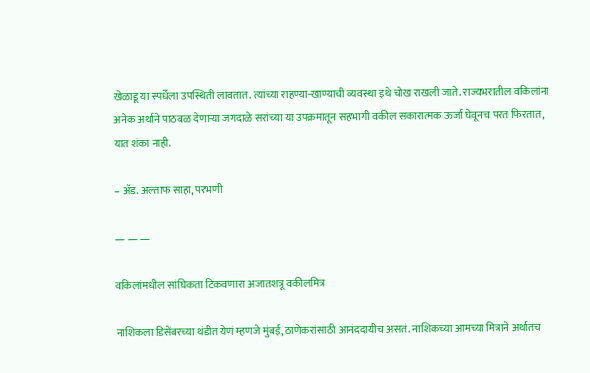खेळाडू या स्पर्धेला उपस्थिती लावतात. त्यांच्या राहण्या-खाण्याची व्यवस्था इथे चोख राखली जाते. राज्यभरातील वकिलांना अनेक अर्थाने पाठबळ देणाऱ्या जगदाळे सरांच्या या उपक्रमातून सहभागी वकील सकारात्मक ऊर्जा घेवूनच परत फिरतात, यात शंका नाही.

– अ‍ॅड. अल्ताफ साहा, परभणी

— — —

वकिलांमधील सांघिकता टिकवणारा अजातशत्रू वकीलमित्र

नाशिकला डिसेंबरच्या थंडीत येणं म्हणजे मुंबई, ठाणेकरांसाठी आनंददायीच असतं. नाशिकच्या आमच्या मित्राने अर्थातच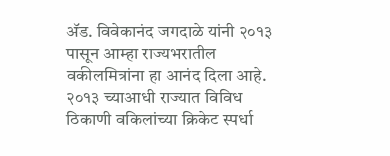अ‍ॅड. विवेकानंद जगदाळे यांनी २०१३ पासून आम्हा राज्यभरातील वकीलमित्रांना हा आनंद दिला आहे. २०१३ च्याआधी राज्यात विविध ठिकाणी वकिलांच्या क्रिकेट स्पर्धा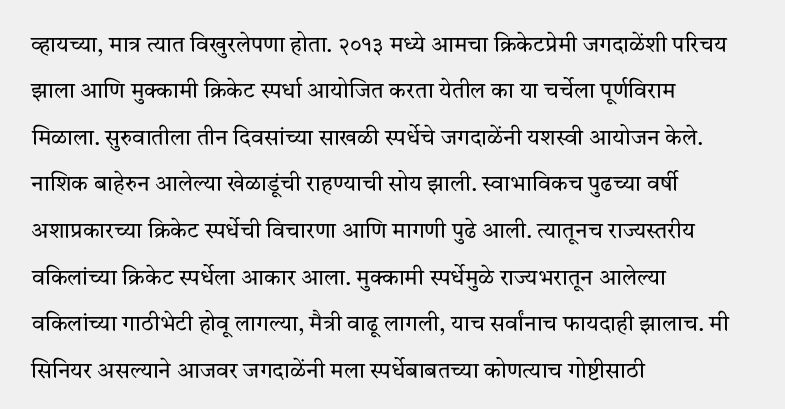व्हायच्या, मात्र त्यात विखुरलेपणा होता. २०१३ मध्ये आमचा क्रिकेटप्रेमी जगदाळेंशी परिचय झाला आणि मुक्कामी क्रिकेट स्पर्धा आयोजित करता येतील का या चर्चेला पूर्णविराम मिळाला. सुरुवातीला तीन दिवसांच्या साखळी स्पर्धेचे जगदाळेंनी यशस्वी आयोजन केले. नाशिक बाहेरुन आलेल्या खेळाडूंची राहण्याची सोय झाली. स्वाभाविकच पुढच्या वर्षी अशाप्रकारच्या क्रिकेट स्पर्धेची विचारणा आणि मागणी पुढे आली. त्यातूनच राज्यस्तरीय वकिलांच्या क्रिकेट स्पर्धेला आकार आला. मुक्कामी स्पर्धेमुळे राज्यभरातून आलेल्या वकिलांच्या गाठीभेटी होवू लागल्या, मैत्री वाढू लागली, याच सर्वांनाच फायदाही झालाच. मी सिनियर असल्याने आजवर जगदाळेंनी मला स्पर्धेबाबतच्या कोणत्याच गोष्टीसाठी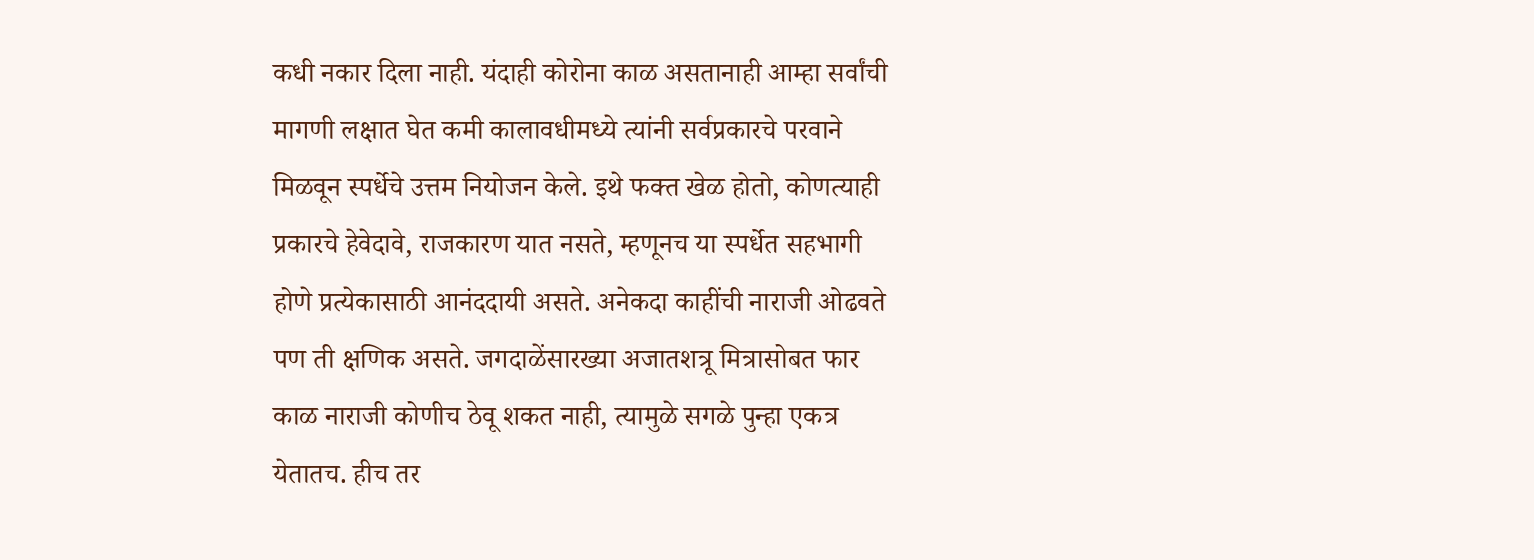कधी नकार दिला नाही. यंदाही कोरोना काळ असतानाही आम्हा सर्वांची मागणी लक्षात घेत कमी कालावधीमध्ये त्यांनी सर्वप्रकारचे परवाने मिळवून स्पर्धेचे उत्तम नियोजन केले. इथे फक्त खेळ होतो, कोणत्याही प्रकारचे हेवेदावे, राजकारण यात नसते, म्हणूनच या स्पर्धेत सहभागी होणे प्रत्येकासाठी आनंददायी असते. अनेकदा काहींची नाराजी ओढवते पण ती क्षणिक असते. जगदाळेंसारख्या अजातशत्रू मित्रासोबत फार काळ नाराजी कोणीच ठेवू शकत नाही, त्यामुळे सगळे पुन्हा एकत्र येतातच. हीच तर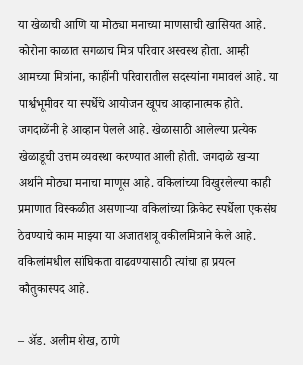या खेळाची आणि या मोठ्या मनाच्या माणसाची खासियत आहे. कोरोना काळात सगळाच मित्र परिवार अस्वस्थ होता. आम्ही आमच्या मित्रांना, काहींनी परिवारातील सदस्यांना गमावलं आहे. या पार्श्वभूमीवर या स्पर्धेचे आयोजन खूपच आव्हानात्मक होते. जगदाळेंनी हे आव्हान पेलले आहे. खेळासाठी आलेल्या प्रत्येक खेळाडूची उत्तम व्यवस्था करण्यात आली होती. जगदाळे खऱ्या अर्थाने मोठ्या मनाचा माणूस आहे. वकिलांच्या विखुरलेल्या काही प्रमाणात विस्कळीत असणाऱ्या वकिलांच्या क्रिकेट स्पर्धेला एकसंघ ठेवण्याचे काम माझ्या या अजातशत्रू वकीलमित्राने केले आहे. वकिलांमधील सांघिकता वाढवण्यासाठी त्यांचा हा प्रयत्न कौतुकास्पद आहे.

– अ‍ॅड. अलीम शेख, ठाणे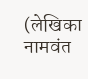(लेखिका नामवंत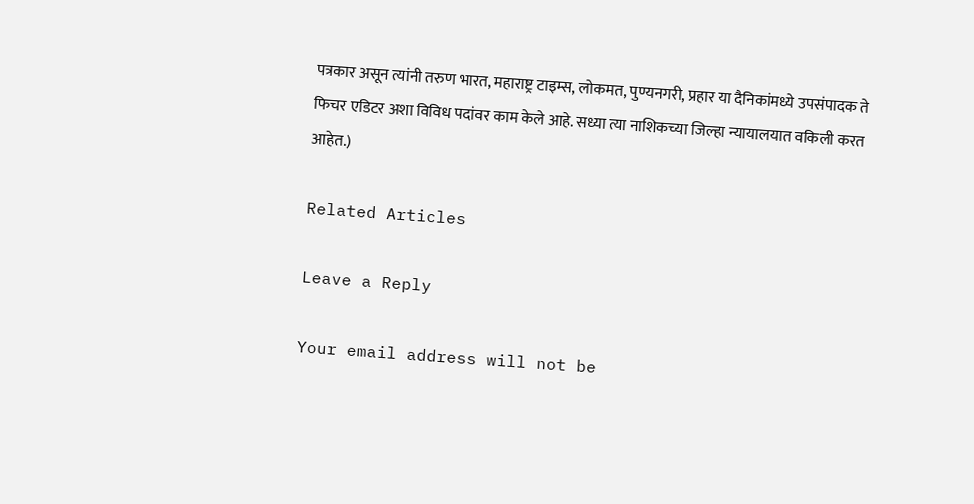पत्रकार असून त्यांनी तरुण भारत, महाराष्ट्र टाइम्स, लोकमत, पुण्यनगरी, प्रहार या दैनिकांमध्ये उपसंपादक ते फिचर एडिटर अशा विविध पदांवर काम केले आहे. सध्या त्या नाशिकच्या जिल्हा न्यायालयात वकिली करत आहेत.)

Related Articles

Leave a Reply

Your email address will not be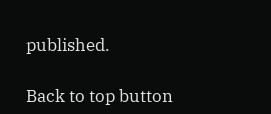published.

Back to top button